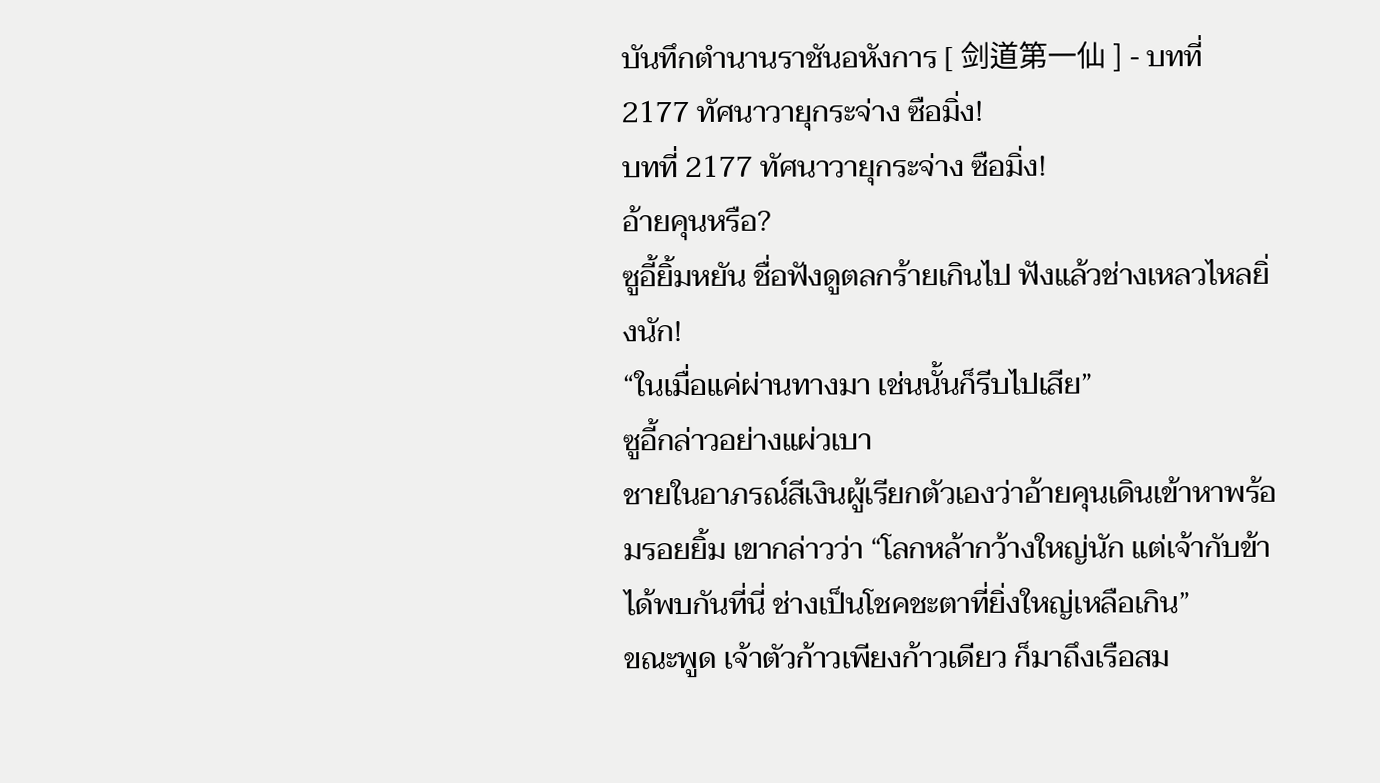บันทึกตำนานราชันอหังการ [ 剑道第一仙 ] - บทที่ 2177 ทัศนาวายุกระจ่าง ซือมิ่ง!
บทที่ 2177 ทัศนาวายุกระจ่าง ซือมิ่ง!
อ้ายคุนหรือ?
ซูอี้ยิ้มหยัน ชื่อฟังดูตลกร้ายเกินไป ฟังแล้วช่างเหลวไหลยิ่งนัก!
“ในเมื่อแค่ผ่านทางมา เช่นนั้นก็รีบไปเสีย”
ซูอี้กล่าวอย่างแผ่วเบา
ชายในอาภรณ์สีเงินผู้เรียกตัวเองว่าอ้ายคุนเดินเข้าหาพร้อมรอยยิ้ม เขากล่าวว่า “โลกหล้ากว้างใหญ่นัก แต่เจ้ากับข้าได้พบกันที่นี่ ช่างเป็นโชคชะตาที่ยิ่งใหญ่เหลือเกิน”
ขณะพูด เจ้าตัวก้าวเพียงก้าวเดียว ก็มาถึงเรือสม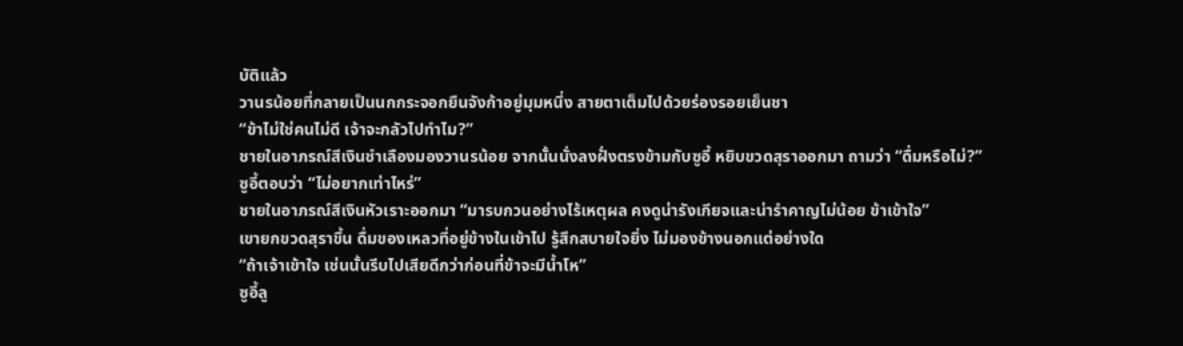บัติแล้ว
วานรน้อยที่กลายเป็นนกกระจอกยืนจังก้าอยู่มุมหนึ่ง สายตาเต็มไปด้วยร่องรอยเย็นชา
“ข้าไม่ใช่คนไม่ดี เจ้าจะกลัวไปทำไม?”
ชายในอาภรณ์สีเงินชำเลืองมองวานรน้อย จากนั้นนั่งลงฝั่งตรงข้ามกับซูอี้ หยิบขวดสุราออกมา ถามว่า “ดื่มหรือไม่?”
ซูอี้ตอบว่า “ไม่อยากเท่าไหร่”
ชายในอาภรณ์สีเงินหัวเราะออกมา “มารบกวนอย่างไร้เหตุผล คงดูน่ารังเกียจและน่ารำคาญไม่น้อย ข้าเข้าใจ”
เขายกขวดสุราขึ้น ดื่มของเหลวที่อยู่ข้างในเข้าไป รู้สึกสบายใจยิ่ง ไม่มองข้างนอกแต่อย่างใด
“ถ้าเจ้าเข้าใจ เช่นนั้นรีบไปเสียดีกว่าก่อนที่ข้าจะมีน้ำโห”
ซูอี้ลู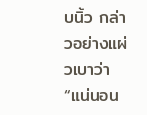บนิ้ว กล่าวอย่างแผ่วเบาว่า “แน่นอน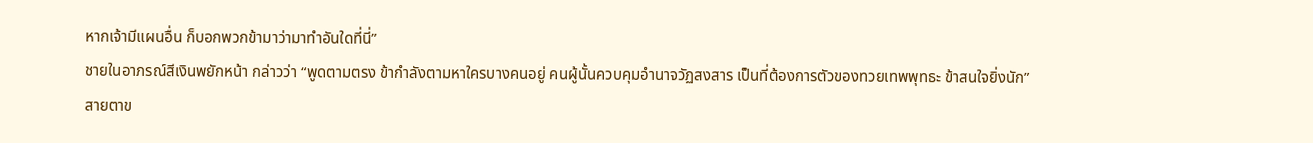หากเจ้ามีแผนอื่น ก็บอกพวกข้ามาว่ามาทำอันใดที่นี่”
ชายในอาภรณ์สีเงินพยักหน้า กล่าวว่า “พูดตามตรง ข้ากำลังตามหาใครบางคนอยู่ คนผู้นั้นควบคุมอำนาจวัฏสงสาร เป็นที่ต้องการตัวของทวยเทพพุทธะ ข้าสนใจยิ่งนัก”
สายตาข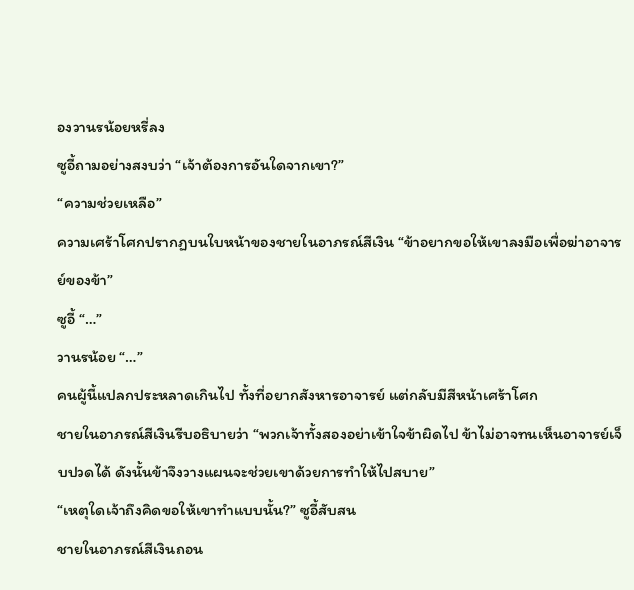องวานรน้อยหรี่ลง
ซูอี้ถามอย่างสงบว่า “เจ้าต้องการอันใดจากเขา?”
“ความช่วยเหลือ”
ความเศร้าโศกปรากฏบนใบหน้าของชายในอาภรณ์สีเงิน “ข้าอยากขอให้เขาลงมือเพื่อฆ่าอาจารย์ของข้า”
ซูอี้ “…”
วานรน้อย “…”
คนผู้นี้แปลกประหลาดเกินไป ทั้งที่อยากสังหารอาจารย์ แต่กลับมีสีหน้าเศร้าโศก
ชายในอาภรณ์สีเงินรีบอธิบายว่า “พวกเจ้าทั้งสองอย่าเข้าใจข้าผิดไป ข้าไม่อาจทนเห็นอาจารย์เจ็บปวดได้ ดังนั้นข้าจึงวางแผนจะช่วยเขาด้วยการทำให้ไปสบาย”
“เหตุใดเจ้าถึงคิดขอให้เขาทำแบบนั้น?” ซูอี้สับสน
ชายในอาภรณ์สีเงินถอน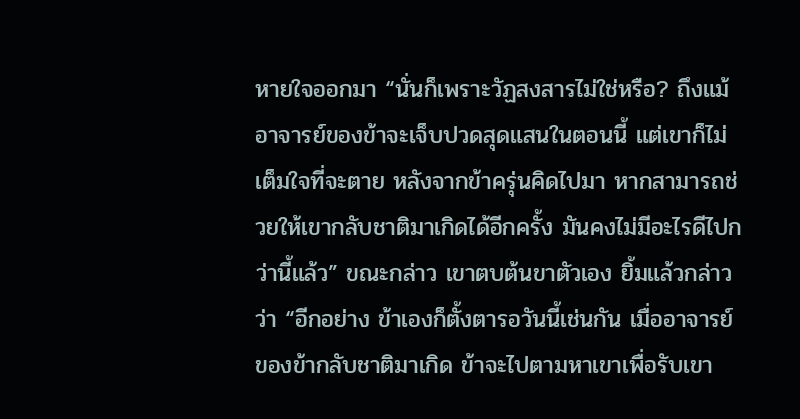หายใจออกมา “นั่นก็เพราะวัฏสงสารไม่ใช่หรือ? ถึงแม้อาจารย์ของข้าจะเจ็บปวดสุดแสนในตอนนี้ แต่เขาก็ไม่เต็มใจที่จะตาย หลังจากข้าครุ่นคิดไปมา หากสามารถช่วยให้เขากลับชาติมาเกิดได้อีกครั้ง มันคงไม่มีอะไรดีไปกว่านี้แล้ว” ขณะกล่าว เขาตบต้นขาตัวเอง ยิ้มแล้วกล่าวว่า “อีกอย่าง ข้าเองก็ตั้งตารอวันนี้เช่นกัน เมื่ออาจารย์ของข้ากลับชาติมาเกิด ข้าจะไปตามหาเขาเพื่อรับเขา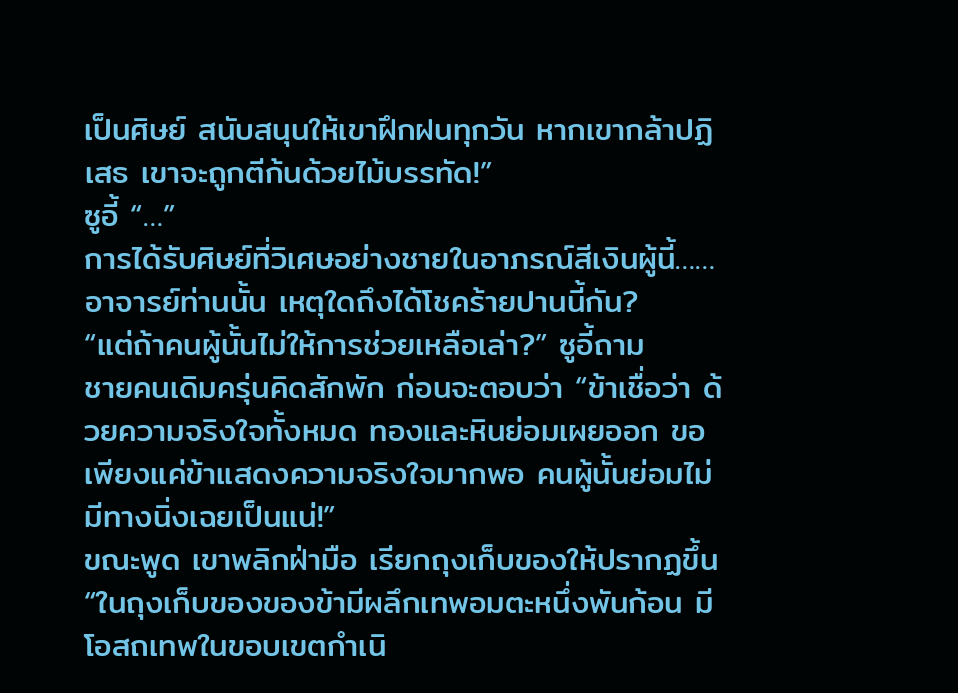เป็นศิษย์ สนับสนุนให้เขาฝึกฝนทุกวัน หากเขากล้าปฏิเสธ เขาจะถูกตีก้นด้วยไม้บรรทัด!”
ซูอี้ “…”
การได้รับศิษย์ที่วิเศษอย่างชายในอาภรณ์สีเงินผู้นี้……อาจารย์ท่านนั้น เหตุใดถึงได้โชคร้ายปานนี้กัน?
“แต่ถ้าคนผู้นั้นไม่ให้การช่วยเหลือเล่า?” ซูอี้ถาม
ชายคนเดิมครุ่นคิดสักพัก ก่อนจะตอบว่า “ข้าเชื่อว่า ด้วยความจริงใจทั้งหมด ทองและหินย่อมเผยออก ขอเพียงแค่ข้าแสดงความจริงใจมากพอ คนผู้นั้นย่อมไม่มีทางนิ่งเฉยเป็นแน่!”
ขณะพูด เขาพลิกฝ่ามือ เรียกถุงเก็บของให้ปรากฏขึ้น
“ในถุงเก็บของของข้ามีผลึกเทพอมตะหนึ่งพันก้อน มีโอสถเทพในขอบเขตกำเนิ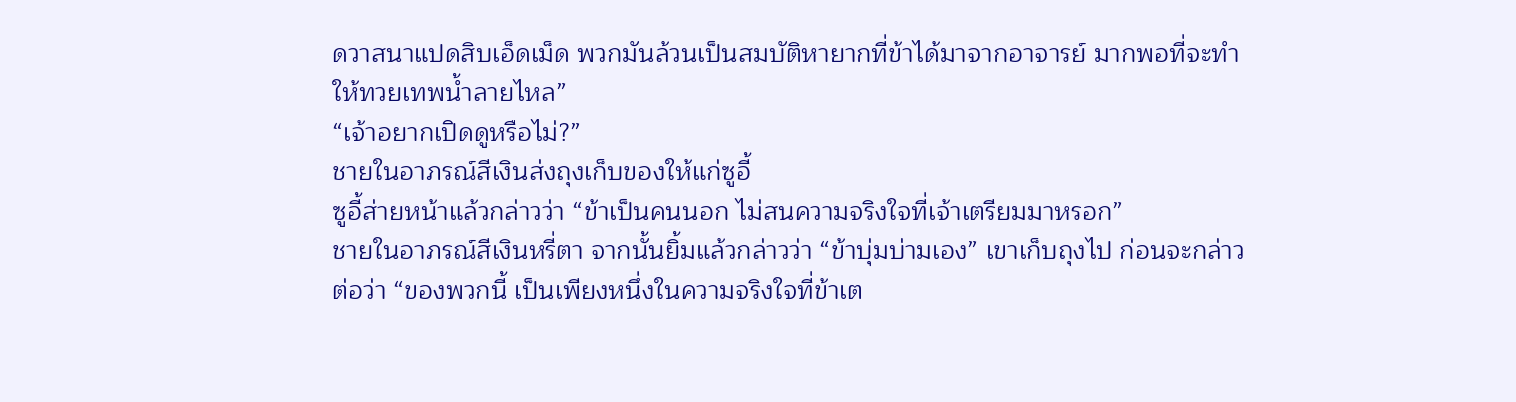ดวาสนาแปดสิบเอ็ดเม็ด พวกมันล้วนเป็นสมบัติหายากที่ข้าได้มาจากอาจารย์ มากพอที่จะทำให้ทวยเทพน้ำลายไหล”
“เจ้าอยากเปิดดูหรือไม่?”
ชายในอาภรณ์สีเงินส่งถุงเก็บของให้แก่ซูอี้
ซูอี้ส่ายหน้าแล้วกล่าวว่า “ข้าเป็นคนนอก ไม่สนความจริงใจที่เจ้าเตรียมมาหรอก”
ชายในอาภรณ์สีเงินหรี่ตา จากนั้นยิ้มแล้วกล่าวว่า “ข้าบุ่มบ่ามเอง” เขาเก็บถุงไป ก่อนจะกล่าวต่อว่า “ของพวกนี้ เป็นเพียงหนึ่งในความจริงใจที่ข้าเต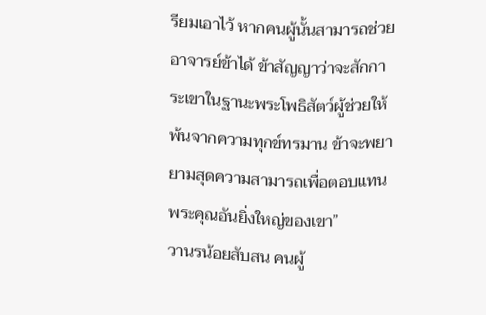รียมเอาไว้ หากคนผู้นั้นสามารถช่วยอาจารย์ข้าได้ ข้าสัญญาว่าจะสักการะเขาในฐานะพระโพธิสัตว์ผู้ช่วยให้พ้นจากความทุกข์ทรมาน ข้าจะพยายามสุดความสามารถเพื่อตอบแทนพระคุณอันยิ่งใหญ่ของเขา”
วานรน้อยสับสน คนผู้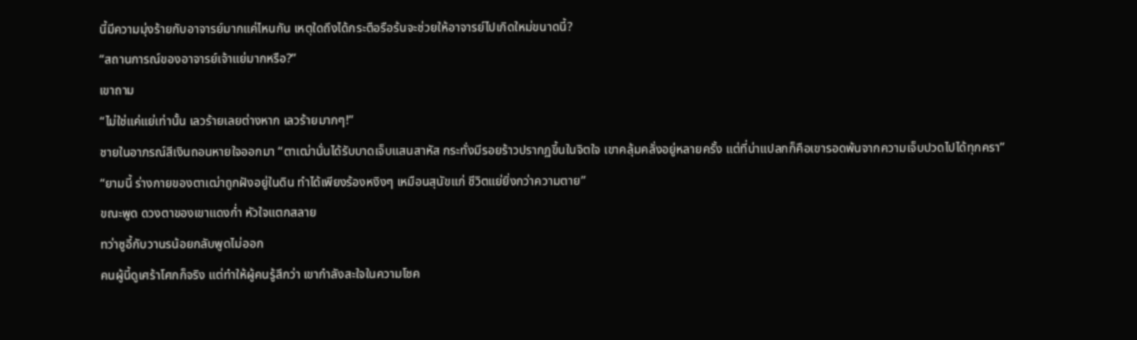นี้มีความมุ่งร้ายกับอาจารย์มากแค่ไหนกัน เหตุใดถึงได้กระตือรือร้นจะช่วยให้อาจารย์ไปเกิดใหม่ขนาดนี้?
“สถานการณ์ของอาจารย์เจ้าแย่มากหรือ?”
เขาถาม
“ไม่ใช่แค่แย่เท่านั้น เลวร้ายเลยต่างหาก เลวร้ายมากๆ!”
ชายในอาภรณ์สีเงินถอนหายใจออกมา “ตาเฒ่านั่นได้รับบาดเจ็บแสนสาหัส กระทั่งมีรอยร้าวปรากฏขึ้นในจิตใจ เขาคลุ้มคลั่งอยู่หลายครั้ง แต่ที่น่าแปลกก็คือเขารอดพ้นจากความเจ็บปวดไปได้ทุกครา”
“ยามนี้ ร่างกายของตาเฒ่าถูกฝังอยู่ในดิน ทำได้เพียงร้องหงิงๆ เหมือนสุนัขแก่ ชีวิตแย่ยิ่งกว่าความตาย”
ขณะพูด ดวงตาของเขาแดงก่ำ หัวใจแตกสลาย
ทว่าซูอี้กับวานรน้อยกลับพูดไม่ออก
คนผู้นี้ดูเศร้าโศกก็จริง แต่ทำให้ผู้คนรู้สึกว่า เขากำลังสะใจในความโชค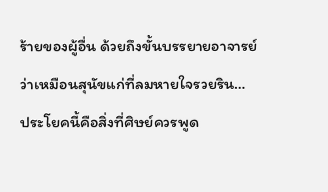ร้ายของผู้อื่น ด้วยถึงขั้นบรรยายอาจารย์ว่าเหมือนสุนัขแก่ที่ลมหายใจรวยริน…
ประโยคนี้คือสิ่งที่ศิษย์ควรพูด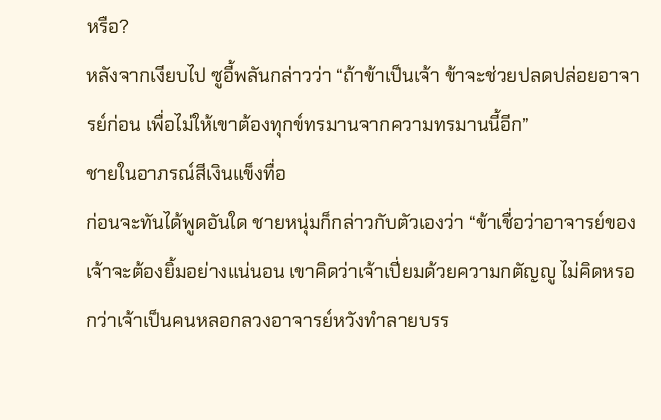หรือ?
หลังจากเงียบไป ซูอี้พลันกล่าวว่า “ถ้าข้าเป็นเจ้า ข้าจะช่วยปลดปล่อยอาจารย์ก่อน เพื่อไม่ให้เขาต้องทุกข์ทรมานจากความทรมานนี้อีก”
ชายในอาภรณ์สีเงินแข็งทื่อ
ก่อนจะทันได้พูดอันใด ชายหนุ่มก็กล่าวกับตัวเองว่า “ข้าเชื่อว่าอาจารย์ของเจ้าจะต้องยิ้มอย่างแน่นอน เขาคิดว่าเจ้าเปี่ยมด้วยความกตัญญู ไม่คิดหรอกว่าเจ้าเป็นคนหลอกลวงอาจารย์หวังทำลายบรร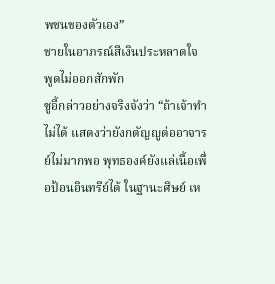พชนของตัวเอง”
ชายในอาภรณ์สีเงินประหลาดใจ พูดไม่ออกสักพัก
ซูอี้กล่าวอย่างจริงจังว่า “ถ้าเจ้าทำไม่ได้ แสดงว่ายังกตัญญูต่ออาจารย์ไม่มากพอ พุทธองค์ยังแล่เนื้อเพื่อป้อนอินทรีย์ได้ ในฐานะศิษย์ เห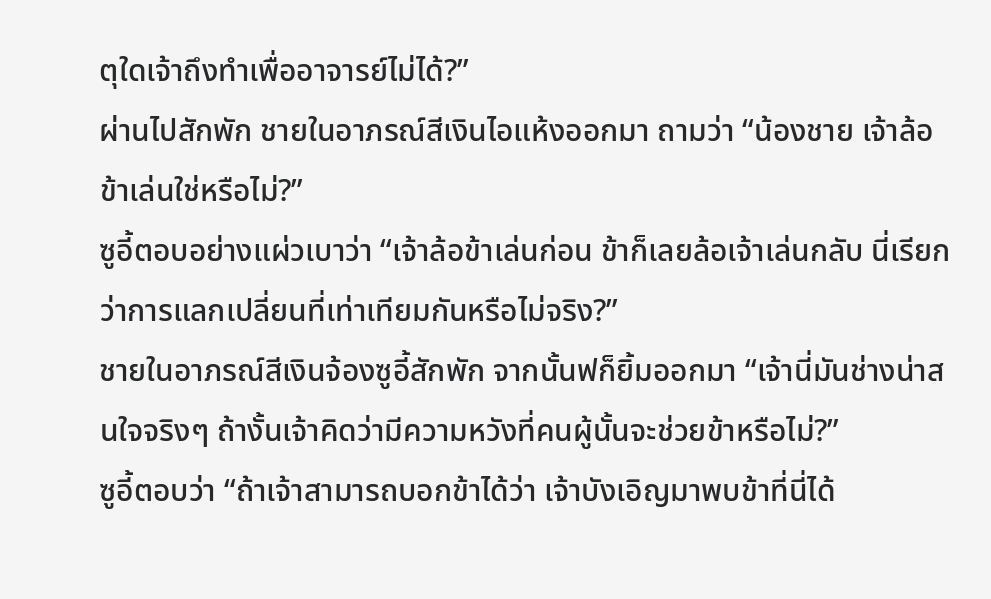ตุใดเจ้าถึงทำเพื่ออาจารย์ไม่ได้?”
ผ่านไปสักพัก ชายในอาภรณ์สีเงินไอแห้งออกมา ถามว่า “น้องชาย เจ้าล้อข้าเล่นใช่หรือไม่?”
ซูอี้ตอบอย่างแผ่วเบาว่า “เจ้าล้อข้าเล่นก่อน ข้าก็เลยล้อเจ้าเล่นกลับ นี่เรียกว่าการแลกเปลี่ยนที่เท่าเทียมกันหรือไม่จริง?”
ชายในอาภรณ์สีเงินจ้องซูอี้สักพัก จากนั้นฟก็ยิ้มออกมา “เจ้านี่มันช่างน่าสนใจจริงๆ ถ้างั้นเจ้าคิดว่ามีความหวังที่คนผู้นั้นจะช่วยข้าหรือไม่?”
ซูอี้ตอบว่า “ถ้าเจ้าสามารถบอกข้าได้ว่า เจ้าบังเอิญมาพบข้าที่นี่ได้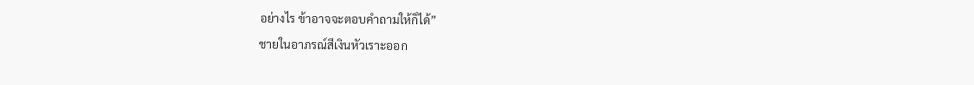อย่างไร ข้าอาจจะตอบคำถามให้ก็ได้”
ชายในอาภรณ์สีเงินหัวเราะออก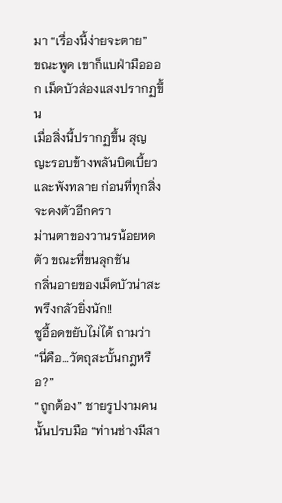มา “เรื่องนี้ง่ายจะตาย”
ขณะพูด เขาก็แบฝ่ามือออก เม็ดบัวส่องแสงปรากฏขึ้น
เมื่อสิ่งนี้ปรากฏขึ้น สุญญะรอบข้างพลันบิดเบี้ยวและพังทลาย ก่อนที่ทุกสิ่งจะคงตัวอีกครา
ม่านตาของวานรน้อยหดตัว ขณะที่ขนลุกชัน
กลิ่นอายของเม็ดบัวน่าสะพรึงกลัวยิ่งนัก!!
ซูอี้อดขยับไม่ได้ ถามว่า “นี่คือ…วัตถุสะบั้นกฎหรือ?”
“ถูกต้อง” ชายรูปงามคนนั้นปรบมือ “ท่านช่างมีสา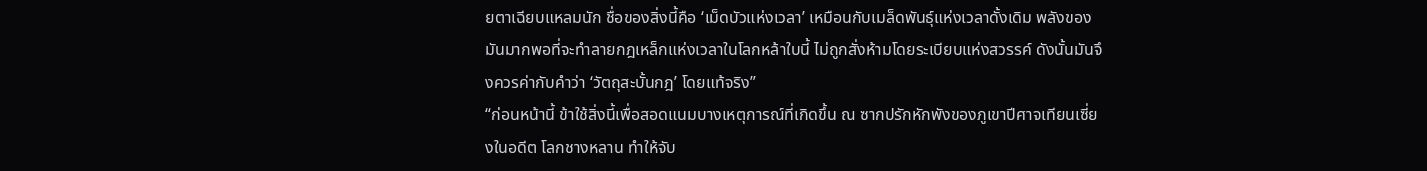ยตาเฉียบแหลมนัก ชื่อของสิ่งนี้คือ ‘เม็ดบัวแห่งเวลา’ เหมือนกับเมล็ดพันธุ์แห่งเวลาดั้งเดิม พลังของมันมากพอที่จะทำลายกฎเหล็กแห่งเวลาในโลกหล้าใบนี้ ไม่ถูกสั่งห้ามโดยระเบียบแห่งสวรรค์ ดังนั้นมันจึงควรค่ากับคำว่า ‘วัตถุสะบั้นกฎ’ โดยแท้จริง”
“ก่อนหน้านี้ ข้าใช้สิ่งนี้เพื่อสอดแนมบางเหตุการณ์ที่เกิดขึ้น ณ ซากปรักหักพังของภูเขาปีศาจเทียนเซี่ยงในอดีต โลกชางหลาน ทำให้จับ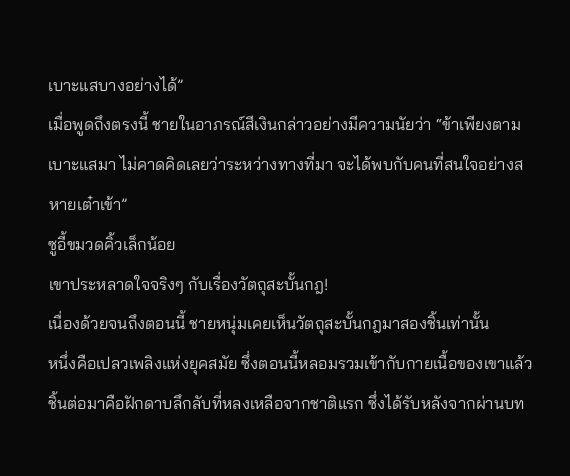เบาะแสบางอย่างได้”
เมื่อพูดถึงตรงนี้ ชายในอาภรณ์สีเงินกล่าวอย่างมีความนัยว่า “ข้าเพียงตามเบาะแสมา ไม่คาดคิดเลยว่าระหว่างทางที่มา จะได้พบกับคนที่สนใจอย่างสหายเต๋าเข้า”
ซูอี้ขมวดคิ้วเล็กน้อย
เขาประหลาดใจจริงๆ กับเรื่องวัตถุสะบั้นกฎ!
เนื่องด้วยจนถึงตอนนี้ ชายหนุ่มเคยเห็นวัตถุสะบั้นกฎมาสองชิ้นเท่านั้น
หนึ่งคือเปลวเพลิงแห่งยุคสมัย ซึ่งตอนนี้หลอมรวมเข้ากับกายเนื้อของเขาแล้ว
ชิ้นต่อมาคือฝักดาบลึกลับที่หลงเหลือจากชาติแรก ซึ่งได้รับหลังจากผ่านบท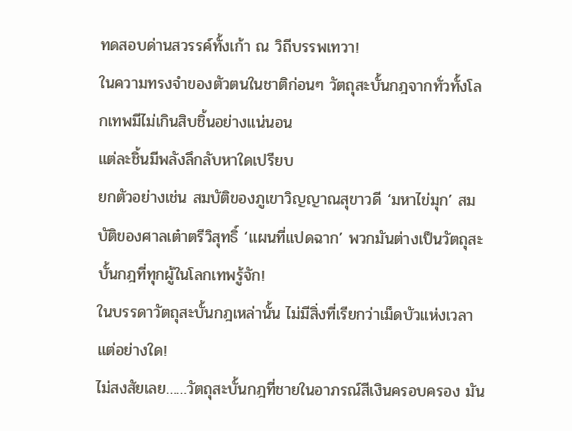ทดสอบด่านสวรรค์ทั้งเก้า ณ วิถีบรรพเทวา!
ในความทรงจำของตัวตนในชาติก่อนๆ วัตถุสะบั้นกฎจากทั่วทั้งโลกเทพมีไม่เกินสิบชิ้นอย่างแน่นอน
แต่ละชิ้นมีพลังลึกลับหาใดเปรียบ
ยกตัวอย่างเช่น สมบัติของภูเขาวิญญาณสุขาวดี ‘มหาไข่มุก’ สมบัติของศาลเต๋าตรีวิสุทธิ์ ‘แผนที่แปดฉาก’ พวกมันต่างเป็นวัตถุสะบั้นกฎที่ทุกผู้ในโลกเทพรู้จัก!
ในบรรดาวัตถุสะบั้นกฎเหล่านั้น ไม่มีสิ่งที่เรียกว่าเม็ดบัวแห่งเวลาแต่อย่างใด!
ไม่สงสัยเลย……วัตถุสะบั้นกฎที่ชายในอาภรณ์สีเงินครอบครอง มัน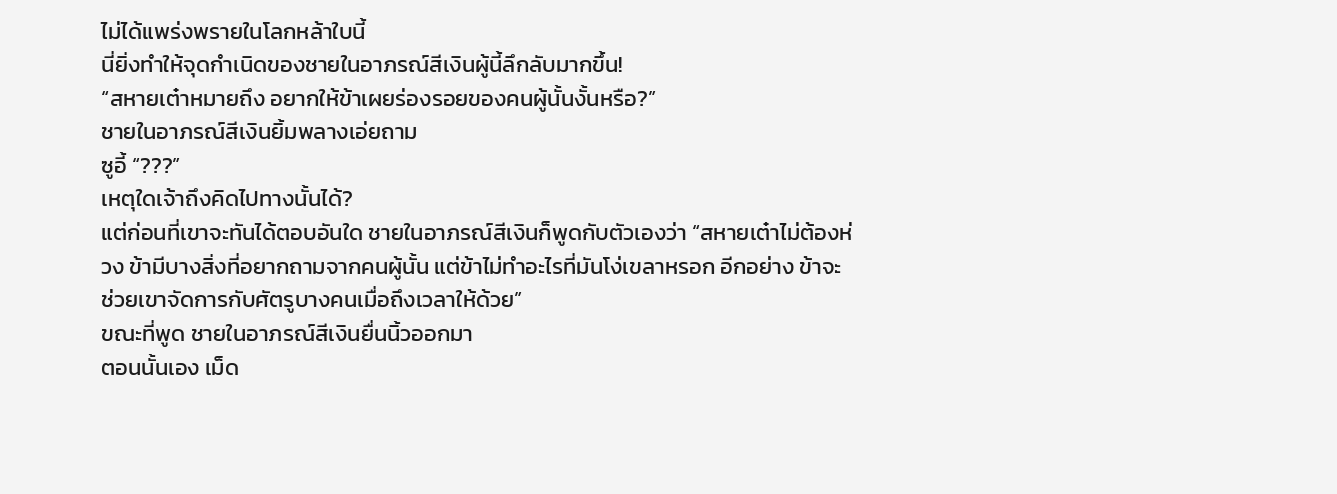ไม่ได้แพร่งพรายในโลกหล้าใบนี้
นี่ยิ่งทำให้จุดกำเนิดของชายในอาภรณ์สีเงินผู้นี้ลึกลับมากขึ้น!
“สหายเต๋าหมายถึง อยากให้ข้าเผยร่องรอยของคนผู้นั้นงั้นหรือ?”
ชายในอาภรณ์สีเงินยิ้มพลางเอ่ยถาม
ซูอี้ “???”
เหตุใดเจ้าถึงคิดไปทางนั้นได้?
แต่ก่อนที่เขาจะทันได้ตอบอันใด ชายในอาภรณ์สีเงินก็พูดกับตัวเองว่า “สหายเต๋าไม่ต้องห่วง ข้ามีบางสิ่งที่อยากถามจากคนผู้นั้น แต่ข้าไม่ทำอะไรที่มันโง่เขลาหรอก อีกอย่าง ข้าจะช่วยเขาจัดการกับศัตรูบางคนเมื่อถึงเวลาให้ด้วย”
ขณะที่พูด ชายในอาภรณ์สีเงินยื่นนิ้วออกมา
ตอนนั้นเอง เม็ด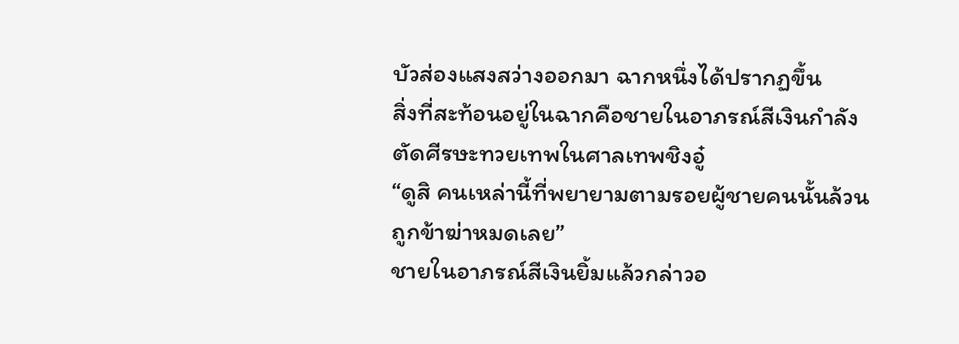บัวส่องแสงสว่างออกมา ฉากหนึ่งได้ปรากฏขึ้น
สิ่งที่สะท้อนอยู่ในฉากคือชายในอาภรณ์สีเงินกำลังตัดศีรษะทวยเทพในศาลเทพชิงอู๋
“ดูสิ คนเหล่านี้ที่พยายามตามรอยผู้ชายคนนั้นล้วนถูกข้าฆ่าหมดเลย”
ชายในอาภรณ์สีเงินยิ้มแล้วกล่าวอ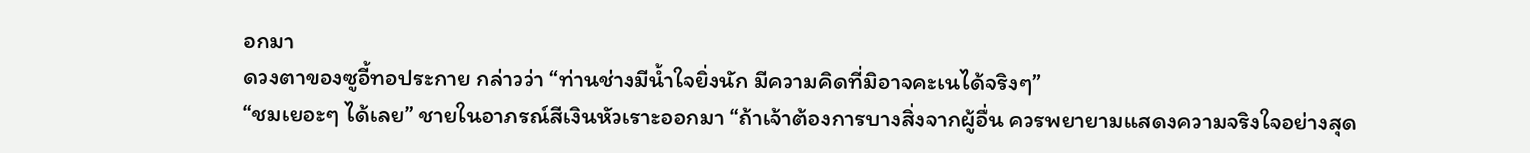อกมา
ดวงตาของซูอี้ทอประกาย กล่าวว่า “ท่านช่างมีน้ำใจยิ่งนัก มีความคิดที่มิอาจคะเนได้จริงๆ”
“ชมเยอะๆ ได้เลย” ชายในอาภรณ์สีเงินหัวเราะออกมา “ถ้าเจ้าต้องการบางสิ่งจากผู้อื่น ควรพยายามแสดงความจริงใจอย่างสุด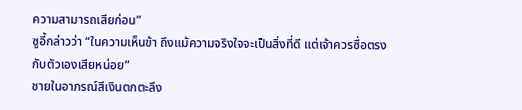ความสามารถเสียก่อน”
ซูอี้กล่าวว่า “ในความเห็นข้า ถึงแม้ความจริงใจจะเป็นสิ่งที่ดี แต่เจ้าควรซื่อตรงกับตัวเองเสียหน่อย”
ชายในอาภรณ์สีเงินตกตะลึง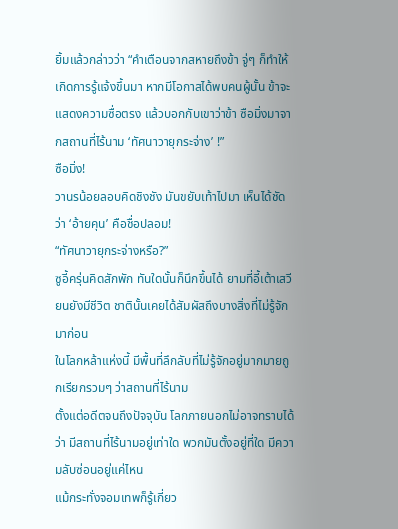ยิ้มแล้วกล่าวว่า “คำเตือนจากสหายถึงข้า จู่ๆ ก็ทำให้เกิดการรู้แจ้งขึ้นมา หากมีโอกาสได้พบคนผู้นั้น ข้าจะแสดงความซื่อตรง แล้วบอกกับเขาว่าข้า ซือมิ่งมาจากสถานที่ไร้นาม ‘ทัศนาวายุกระจ่าง’ !”
ซือมิ่ง!
วานรน้อยลอบคิดชิงชัง มันขยับเท้าไปมา เห็นได้ชัดว่า ‘อ้ายคุน’ คือชื่อปลอม!
“ทัศนาวายุกระจ่างหรือ?”
ซูอี้ครุ่นคิดสักพัก ทันใดนั้นก็นึกขึ้นได้ ยามที่อี้เต้าเสวียนยังมีชีวิต ชาตินั้นเคยได้สัมผัสถึงบางสิ่งที่ไม่รู้จักมาก่อน
ในโลกหล้าแห่งนี้ มีพื้นที่ลึกลับที่ไม่รู้จักอยู่มากมายถูกเรียกรวมๆ ว่าสถานที่ไร้นาม
ตั้งแต่อดีตจนถึงปัจจุบัน โลกภายนอกไม่อาจทราบได้ว่า มีสถานที่ไร้นามอยู่เท่าใด พวกมันตั้งอยู่ที่ใด มีความลับซ่อนอยู่แค่ไหน
แม้กระทั่งจอมเทพก็รู้เกี่ยว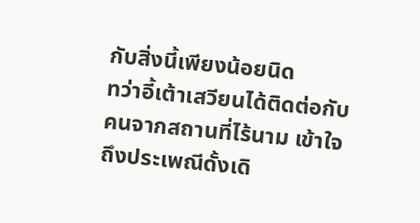กับสิ่งนี้เพียงน้อยนิด
ทว่าอี้เต้าเสวียนได้ติดต่อกับคนจากสถานที่ไร้นาม เข้าใจถึงประเพณีดั้งเดิ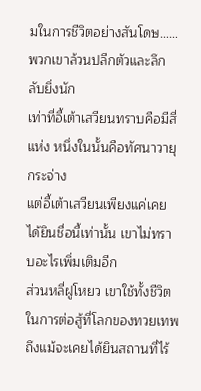มในการชีวิตอย่างสันโดษ……พวกเขาล้วนปลีกตัวและลึกลับยิ่งนัก
เท่าที่อี้เต้าเสวียนทราบคือมีสี่แห่ง หนึ่งในนั้นคือทัศนาวายุกระจ่าง
แต่อี้เต้าเสวียนเพียงแค่เคยได้ยินชื่อนี้เท่านั้น เขาไม่ทราบอะไรเพิ่มเติมอีก
ส่วนหลี่ฝูโหยว เขาใช้ทั้งชีวิตในการต่อสู้ที่โลกของทวยเทพ ถึงแม้จะเคยได้ยินสถานที่ไร้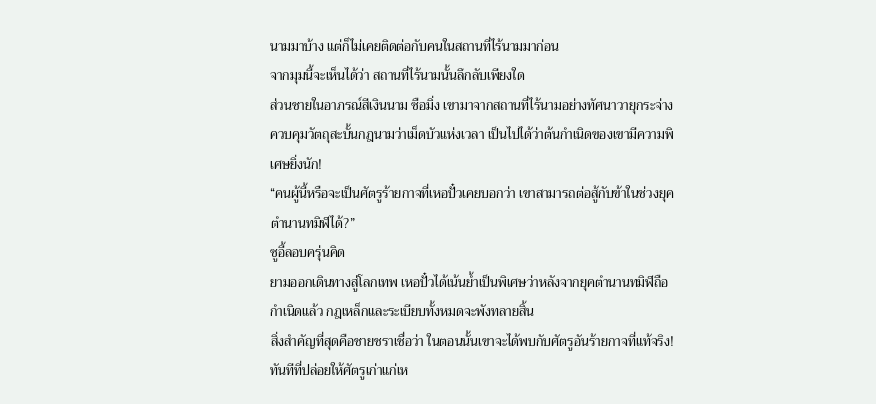นามมาบ้าง แต่ก็ไม่เคยติดต่อกับคนในสถานที่ไร้นามมาก่อน
จากมุมนี้จะเห็นได้ว่า สถานที่ไร้นามนั้นลึกลับเพียงใด
ส่วนชายในอาภรณ์สีเงินนาม ซือมิ่ง เขามาจากสถานที่ไร้นามอย่างทัศนาวายุกระจ่าง ควบคุมวัตถุสะบั้นกฎนามว่าเม็ดบัวแห่งเวลา เป็นไปได้ว่าต้นกำเนิดของเขามีความพิเศษยิ่งนัก!
“คนผู้นี้หรือจะเป็นศัตรูร้ายกาจที่เหอปั๋วเคยบอกว่า เขาสามารถต่อสู้กับข้าในช่วงยุคตำนานทมิฬได้?”
ซูอี้ลอบครุ่นคิด
ยามออกเดินทางสู่โลกเทพ เหอปั๋วได้เน้นย้ำเป็นพิเศษว่าหลังจากยุคตำนานทมิฬถือกำเนิดแล้ว กฎเหล็กและระเบียบทั้งหมดจะพังทลายสิ้น
สิ่งสำคัญที่สุดคือชายชราเชื่อว่า ในตอนนั้นเขาจะได้พบกับศัตรูอันร้ายกาจที่แท้จริง!
ทันทีที่ปล่อยให้ศัตรูเก่าแก่เห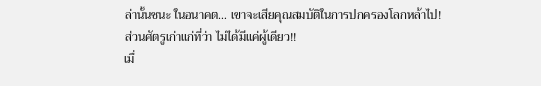ล่านั้นชนะ ในอนาคต… เขาจะเสียคุณสมบัติในการปกครองโลกหล้าไป!
ส่วนศัตรูเก่าแก่ที่ว่า ไม่ได้มีแค่ผู้เดียว!!
เมื่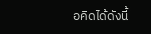อคิดได้ดังนี้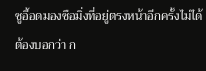ซูอี้อดมองซือมิ่งที่อยู่ตรงหน้าอีกครั้งไม่ได้
ต้องบอกว่า ก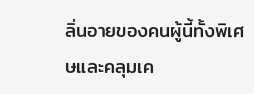ลิ่นอายของคนผู้นี้ทั้งพิเศษและคลุมเค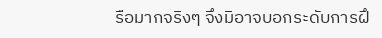รือมากจริงๆ จึงมิอาจบอกระดับการฝึ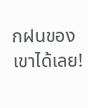กฝนของเขาได้เลย!